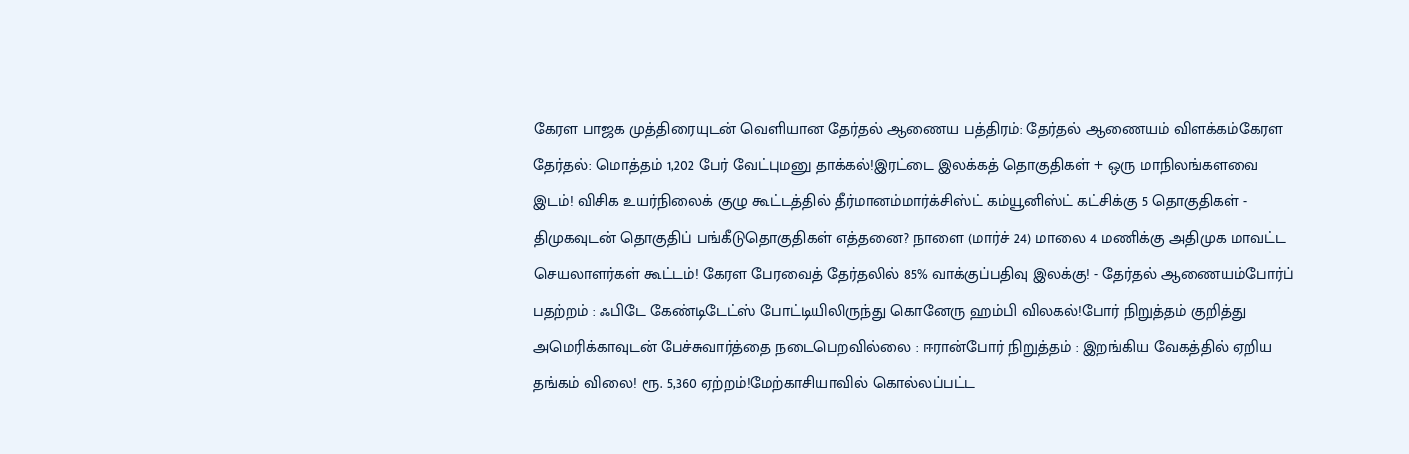கேரள பாஜக முத்திரையுடன் வெளியான தேர்தல் ஆணைய பத்திரம்: தேர்தல் ஆணையம் விளக்கம்கேரள தேர்தல்: மொத்தம் 1,202 பேர் வேட்புமனு தாக்கல்!இரட்டை இலக்கத் தொகுதிகள் + ஒரு மாநிலங்களவை இடம்! விசிக உயர்நிலைக் குழு கூட்டத்தில் தீர்மானம்மார்க்சிஸ்ட் கம்யூனிஸ்ட் கட்சிக்கு 5 தொகுதிகள் - திமுகவுடன் தொகுதிப் பங்கீடுதொகுதிகள் எத்தனை? நாளை (மார்ச் 24) மாலை 4 மணிக்கு அதிமுக மாவட்ட செயலாளர்கள் கூட்டம்! கேரள பேரவைத் தேர்தலில் 85% வாக்குப்பதிவு இலக்கு! - தேர்தல் ஆணையம்போர்ப் பதற்றம் : ஃபிடே கேண்டிடேட்ஸ் போட்டியிலிருந்து கொனேரு ஹம்பி விலகல்!போர் நிறுத்தம் குறித்து அமெரிக்காவுடன் பேச்சுவார்த்தை நடைபெறவில்லை : ஈரான்போர் நிறுத்தம் : இறங்கிய வேகத்தில் ஏறிய தங்கம் விலை! ரூ. 5,360 ஏற்றம்!மேற்காசியாவில் கொல்லப்பட்ட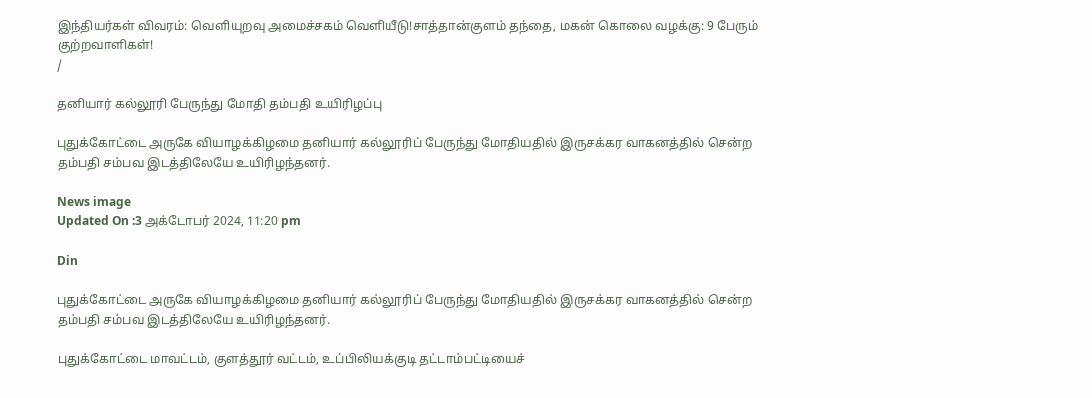இந்தியர்கள் விவரம்: வெளியுறவு அமைச்சகம் வெளியீடு!சாத்தான்குளம் தந்தை, மகன் கொலை வழக்கு: 9 பேரும் குற்றவாளிகள்!
/

தனியார் கல்லூரி பேருந்து மோதி தம்பதி உயிரிழப்பு

புதுக்கோட்டை அருகே வியாழக்கிழமை தனியார் கல்லூரிப் பேருந்து மோதியதில் இருசக்கர வாகனத்தில் சென்ற தம்பதி சம்பவ இடத்திலேயே உயிரிழந்தனர்.

News image
Updated On :3 அக்டோபர் 2024, 11:20 pm

Din

புதுக்கோட்டை அருகே வியாழக்கிழமை தனியார் கல்லூரிப் பேருந்து மோதியதில் இருசக்கர வாகனத்தில் சென்ற தம்பதி சம்பவ இடத்திலேயே உயிரிழந்தனர்.

புதுக்கோட்டை மாவட்டம், குளத்தூர் வட்டம், உப்பிலியக்குடி தட்டாம்பட்டியைச்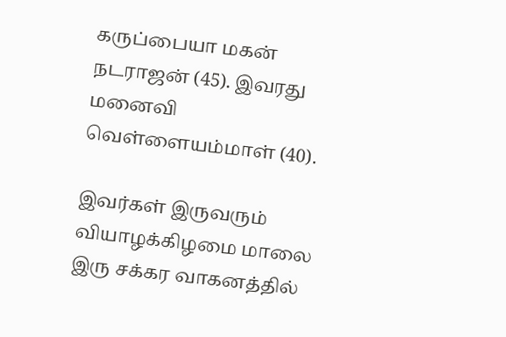கருப்பையா மகன் நடராஜன் (45). இவரது மனைவி வெள்ளையம்மாள் (40).

இவர்கள் இருவரும் வியாழக்கிழமை மாலை இரு சக்கர வாகனத்தில்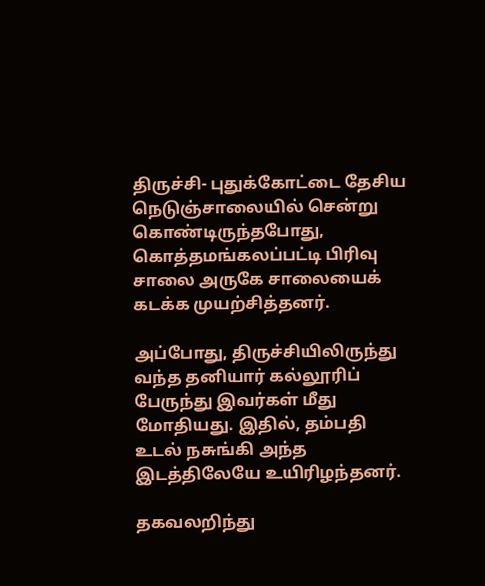திருச்சி- புதுக்கோட்டை தேசிய நெடுஞ்சாலையில் சென்று கொண்டிருந்தபோது, கொத்தமங்கலப்பட்டி பிரிவு சாலை அருகே சாலையைக் கடக்க முயற்சித்தனர்.

அப்போது, திருச்சியிலிருந்து வந்த தனியார் கல்லூரிப் பேருந்து இவர்கள் மீது மோதியது. இதில், தம்பதி உடல் நசுங்கி அந்த இடத்திலேயே உயிரிழந்தனர்.

தகவலறிந்து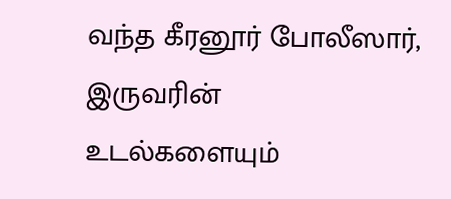வந்த கீரனூர் போலீஸார், இருவரின் உடல்களையும்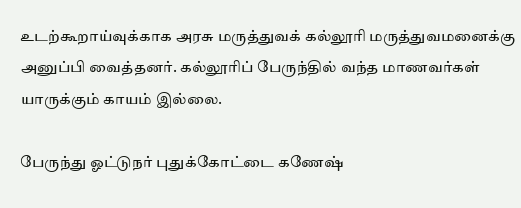உடற்கூறாய்வுக்காக அரசு மருத்துவக் கல்லூரி மருத்துவமனைக்கு அனுப்பி வைத்தனர். கல்லூரிப் பேருந்தில் வந்த மாணவர்கள் யாருக்கும் காயம் இல்லை.

பேருந்து ஓட்டுநர் புதுக்கோட்டை கணேஷ்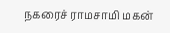நகரைச் ராமசாமி மகன்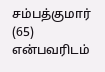சம்பத்குமார் (65) என்பவரிடம்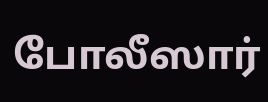போலீஸார்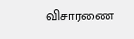விசாரணை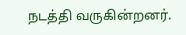நடத்தி வருகின்றனர்.